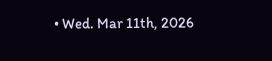• Wed. Mar 11th, 2026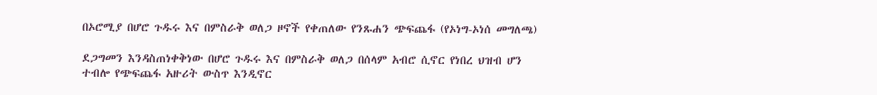በኦሮሚያ በሆሮ ጉዱሩ እና በምስራቅ ወለጋ ዞኖች የቀጠለው የንጹሐን ጭፍጨፋ (የኦነግ-ኦነሰ መግለጫ)

ደጋግመን እንዳስጠነቀቅነው በሆሮ ጉዱሩ እና በምስራቅ ወለጋ በሰላም አብሮ ሲኖር የነበረ ህዝብ ሆን ተብሎ የጭፍጨፋ አዙሪት ውስጥ እንዲኖር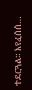ተደርጓል። እየፈሰሰ…